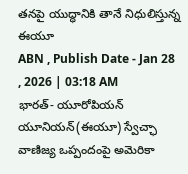తనపై యుద్ధానికి తానే నిధులిస్తున్న ఈయూ
ABN , Publish Date - Jan 28 , 2026 | 03:18 AM
భారత్- యూరోపియన్ యూనియన్(ఈయూ) స్వేచ్ఛా వాణిజ్య ఒప్పందంపై అమెరికా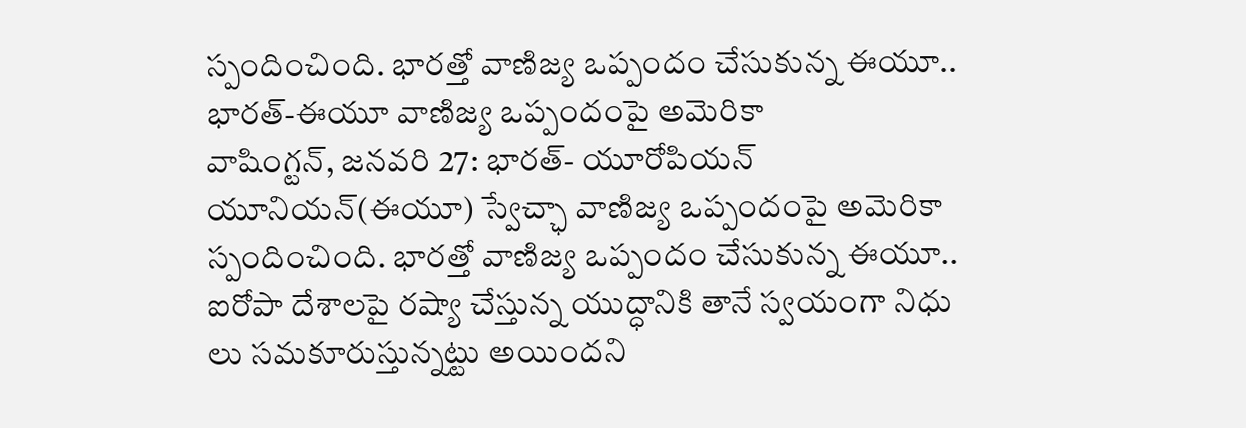స్పందించింది. భారత్తో వాణిజ్య ఒప్పందం చేసుకున్న ఈయూ..
భారత్-ఈయూ వాణిజ్య ఒప్పందంపై అమెరికా
వాషింగ్టన్, జనవరి 27: భారత్- యూరోపియన్ యూనియన్(ఈయూ) స్వేచ్ఛా వాణిజ్య ఒప్పందంపై అమెరికా స్పందించింది. భారత్తో వాణిజ్య ఒప్పందం చేసుకున్న ఈయూ.. ఐరోపా దేశాలపై రష్యా చేస్తున్న యుద్ధానికి తానే స్వయంగా నిధు లు సమకూరుస్తున్నట్టు అయిందని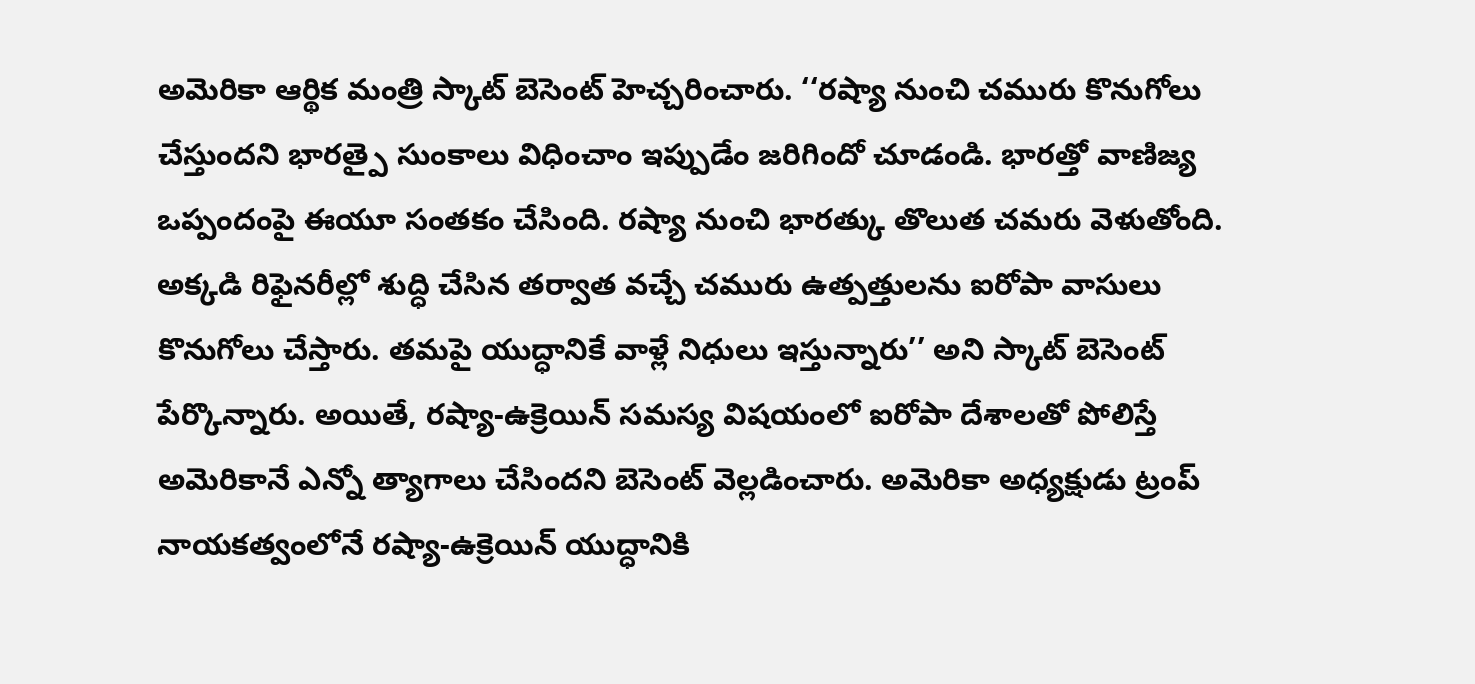అమెరికా ఆర్థిక మంత్రి స్కాట్ బెసెంట్ హెచ్చరించారు. ‘‘రష్యా నుంచి చమురు కొనుగోలు చేస్తుందని భారత్పై సుంకాలు విధించాం ఇప్పుడేం జరిగిందో చూడండి. భారత్తో వాణిజ్య ఒప్పందంపై ఈయూ సంతకం చేసింది. రష్యా నుంచి భారత్కు తొలుత చమరు వెళుతోంది. అక్కడి రిఫైనరీల్లో శుద్ధి చేసిన తర్వాత వచ్చే చమురు ఉత్పత్తులను ఐరోపా వాసులు కొనుగోలు చేస్తారు. తమపై యుద్ధానికే వాళ్లే నిధులు ఇస్తున్నారు’’ అని స్కాట్ బెసెంట్ పేర్కొన్నారు. అయితే, రష్యా-ఉక్రెయిన్ సమస్య విషయంలో ఐరోపా దేశాలతో పోలిస్తే అమెరికానే ఎన్నో త్యాగాలు చేసిందని బెసెంట్ వెల్లడించారు. అమెరికా అధ్యక్షుడు ట్రంప్ నాయకత్వంలోనే రష్యా-ఉక్రెయిన్ యుద్ధానికి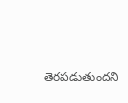తెరపడుతుందని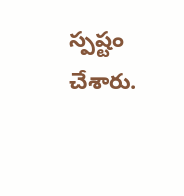స్పష్టం చేశారు.